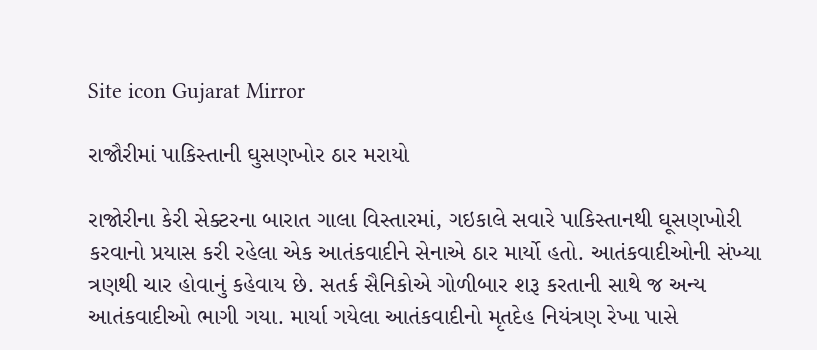Site icon Gujarat Mirror

રાજૌરીમાં પાકિસ્તાની ઘુસણખોર ઠાર મરાયો

રાજોરીના કેરી સેક્ટરના બારાત ગાલા વિસ્તારમાં, ગઇકાલે સવારે પાકિસ્તાનથી ઘૂસણખોરી કરવાનો પ્રયાસ કરી રહેલા એક આતંકવાદીને સેનાએ ઠાર માર્યો હતો. આતંકવાદીઓની સંખ્યા ત્રણથી ચાર હોવાનું કહેવાય છે. સતર્ક સૈનિકોએ ગોળીબાર શરૂ કરતાની સાથે જ અન્ય આતંકવાદીઓ ભાગી ગયા. માર્યા ગયેલા આતંકવાદીનો મૃતદેહ નિયંત્રણ રેખા પાસે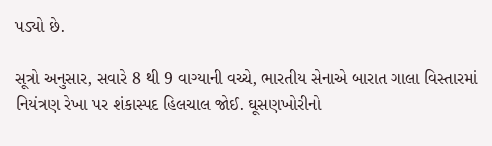પડ્યો છે.

સૂત્રો અનુસાર, સવારે 8 થી 9 વાગ્યાની વચ્ચે, ભારતીય સેનાએ બારાત ગાલા વિસ્તારમાં નિયંત્રણ રેખા પર શંકાસ્પદ હિલચાલ જોઈ. ઘૂસણખોરીનો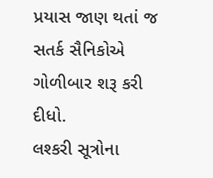પ્રયાસ જાણ થતાં જ સતર્ક સૈનિકોએ ગોળીબાર શરૂ કરી દીધો.
લશ્કરી સૂત્રોના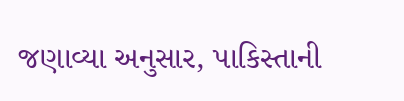જણાવ્યા અનુસાર, પાકિસ્તાની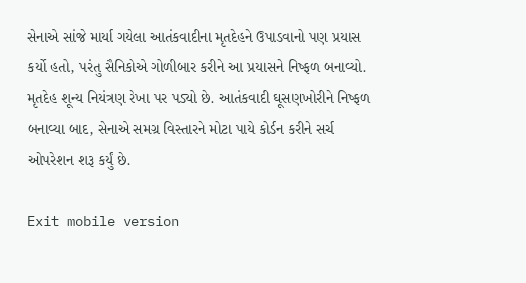સેનાએ સાંજે માર્યા ગયેલા આતંકવાદીના મૃતદેહને ઉપાડવાનો પણ પ્રયાસ કર્યો હતો, પરંતુ સૈનિકોએ ગોળીબાર કરીને આ પ્રયાસને નિષ્ફળ બનાવ્યો. મૃતદેહ શૂન્ય નિયંત્રણ રેખા પર પડ્યો છે. આતંકવાદી ઘૂસણખોરીને નિષ્ફળ બનાવ્યા બાદ, સેનાએ સમગ્ર વિસ્તારને મોટા પાયે કોર્ડન કરીને સર્ચ ઓપરેશન શરૂ કર્યું છે.

Exit mobile version